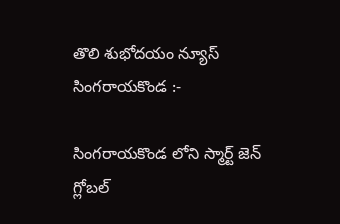తొలి శుభోదయం న్యూస్ సింగరాయకొండ :-

సింగరాయకొండ లోని స్మార్ట్ జెన్ గ్లోబల్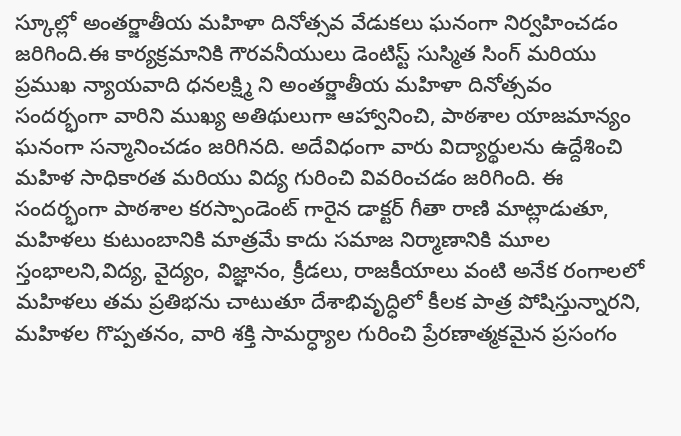స్కూల్లో అంతర్జాతీయ మహిళా దినోత్సవ వేడుకలు ఘనంగా నిర్వహించడం జరిగింది.ఈ కార్యక్రమానికి గౌరవనీయులు డెంటిస్ట్ సుస్మిత సింగ్ మరియు ప్రముఖ న్యాయవాది ధనలక్ష్మి ని అంతర్జాతీయ మహిళా దినోత్సవం సందర్భంగా వారిని ముఖ్య అతిథులుగా ఆహ్వానించి, పాఠశాల యాజమాన్యం ఘనంగా సన్మానించడం జరిగినది. అదేవిధంగా వారు విద్యార్థులను ఉద్దేశించి మహిళ సాధికారత మరియు విద్య గురించి వివరించడం జరిగింది. ఈ సందర్భంగా పాఠశాల కరస్పాండెంట్ గారైన డాక్టర్ గీతా రాణి మాట్లాడుతూ, మహిళలు కుటుంబానికి మాత్రమే కాదు సమాజ నిర్మాణానికి మూల స్తంభాలని,విద్య, వైద్యం, విజ్ఞానం, క్రీడలు, రాజకీయాలు వంటి అనేక రంగాలలో మహిళలు తమ ప్రతిభను చాటుతూ దేశాభివృద్ధిలో కీలక పాత్ర పోషిస్తున్నారని, మహిళల గొప్పతనం, వారి శక్తి సామర్ధ్యాల గురించి ప్రేరణాత్మకమైన ప్రసంగం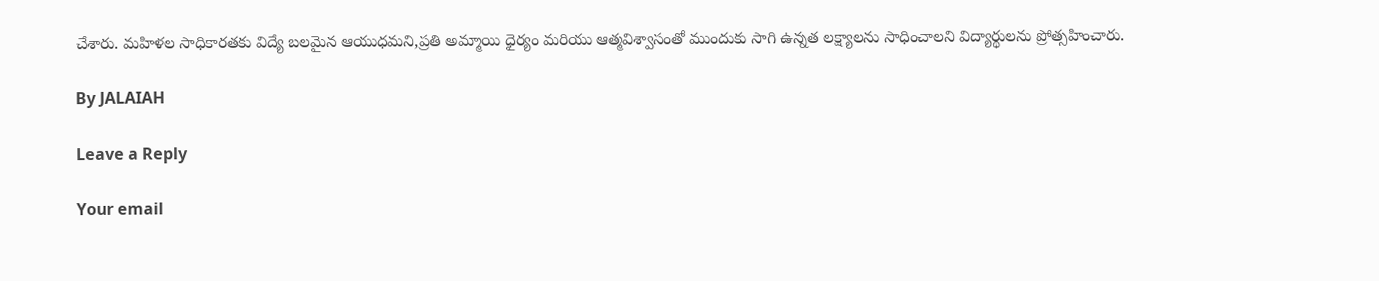చేశారు. మహిళల సాధికారతకు విద్యే బలమైన ఆయుధమని,ప్రతి అమ్మాయి ధైర్యం మరియు ఆత్మవిశ్వాసంతో ముందుకు సాగి ఉన్నత లక్ష్యాలను సాధించాలని విద్యార్థులను ప్రోత్సహించారు.

By JALAIAH

Leave a Reply

Your email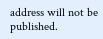address will not be published.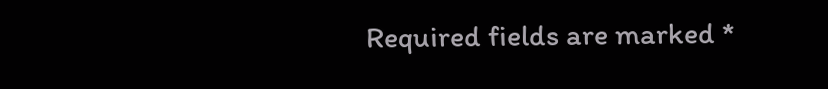Required fields are marked *